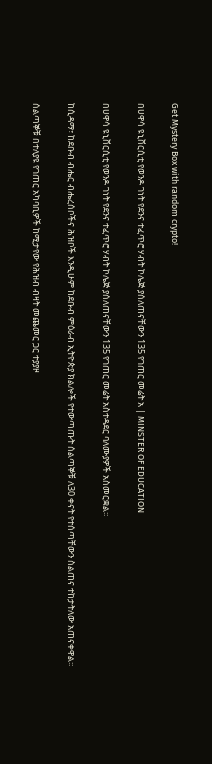Get Mystery Box with random crypto!

በሀዋሳ ዩኒቨርሲቲ የወንዶ ገነት የደንና ተፈጥሮ ሃብት ኮሌጅ ያሰለጠናቸውን 135 የገጠር መሬት አ | MINSTER OF EDUCATION

በሀዋሳ ዩኒቨርሲቲ የወንዶ ገነት የደንና ተፈጥሮ ሃብት ኮሌጅ ያሰለጠናቸውን 135 የገጠር መሬት አስተዳደር ባለሙያዎች አስመርቋል፡፡

ከሲዳማ፣ ከደቡብ ብሔር ብሔረሰቦችና ሕዝቦች እንዲሁም ከደቡብ ምዕራብ ኢትዮጵያ ክልሎች የተውጣጡት ሰልጣኞቹ ለ30 ቀናት የተሰጣቸውን ስልጠና ተከታትለው አጠናቀዋል፡፡

ሰልጣኞቹ በተለያዩ የገጠር አካባቢዎች ከሚታየው የሕዝብ ብዛት መጨመር ጋር ተያያዞ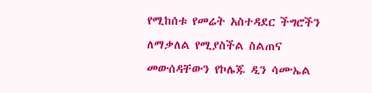የሚከሰቱ የመሬት አስተዳደር ችግሮችን ለማቃለል የሚያስችል ስልጠና መውሰዳቸውን የኮሌጁ ዲን ሳሙኤል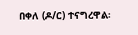በቀለ (ዶ/ር) ተናግረዋል፡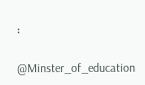፡

@Minster_of_education